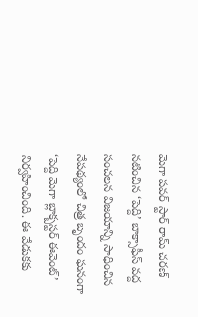మెగా పవర్ స్టార్ రామ్ చరణ్ నటించిన ‘పెద్ది’ బాక్సాఫీస్ వద్ద సంచలన విజయాన్ని సాధించిన నేపథ్యంలో చిత్ర బృందం ఘనంగా ‘పెద్ది మెగా బ్లాక్బస్టర్ ఈవెంట్’ నిర్వహించింది. ఈ వేడుకకు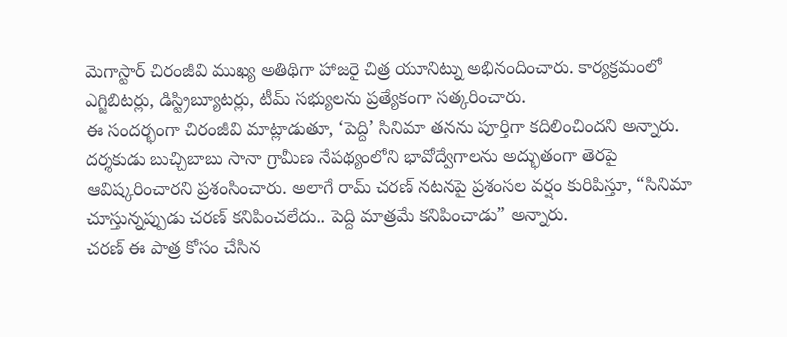మెగాస్టార్ చిరంజీవి ముఖ్య అతిథిగా హాజరై చిత్ర యూనిట్ను అభినందించారు. కార్యక్రమంలో ఎగ్జిబిటర్లు, డిస్ట్రిబ్యూటర్లు, టీమ్ సభ్యులను ప్రత్యేకంగా సత్కరించారు.
ఈ సందర్భంగా చిరంజీవి మాట్లాడుతూ, ‘పెద్ది’ సినిమా తనను పూర్తిగా కదిలించిందని అన్నారు. దర్శకుడు బుచ్చిబాబు సానా గ్రామీణ నేపథ్యంలోని భావోద్వేగాలను అద్భుతంగా తెరపై ఆవిష్కరించారని ప్రశంసించారు. అలాగే రామ్ చరణ్ నటనపై ప్రశంసల వర్షం కురిపిస్తూ, “సినిమా చూస్తున్నప్పుడు చరణ్ కనిపించలేదు.. పెద్ది మాత్రమే కనిపించాడు” అన్నారు.
చరణ్ ఈ పాత్ర కోసం చేసిన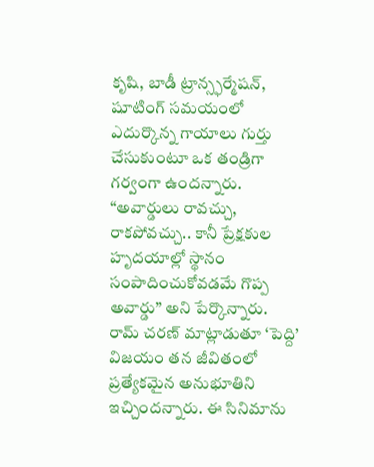కృషి, బాడీ ట్రాన్స్ఫర్మేషన్, షూటింగ్ సమయంలో ఎదుర్కొన్న గాయాలు గుర్తు చేసుకుంటూ ఒక తండ్రిగా గర్వంగా ఉందన్నారు. “అవార్డులు రావచ్చు, రాకపోవచ్చు.. కానీ ప్రేక్షకుల హృదయాల్లో స్థానం సంపాదించుకోవడమే గొప్ప అవార్డు” అని పేర్కొన్నారు.
రామ్ చరణ్ మాట్లాడుతూ ‘పెద్ది’ విజయం తన జీవితంలో ప్రత్యేకమైన అనుభూతిని ఇచ్చిందన్నారు. ఈ సినిమాను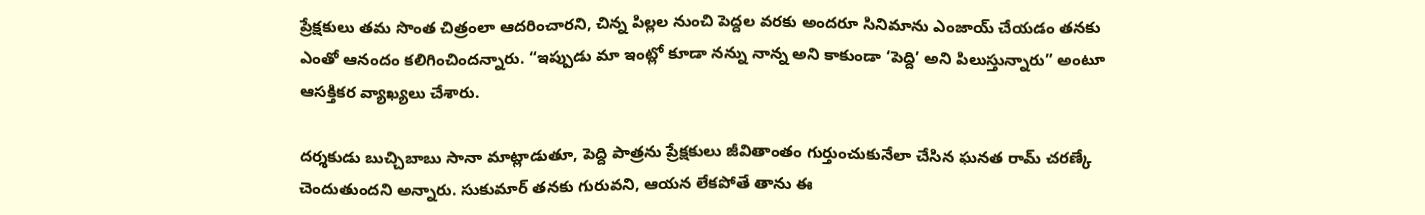ప్రేక్షకులు తమ సొంత చిత్రంలా ఆదరించారని, చిన్న పిల్లల నుంచి పెద్దల వరకు అందరూ సినిమాను ఎంజాయ్ చేయడం తనకు ఎంతో ఆనందం కలిగించిందన్నారు. “ఇప్పుడు మా ఇంట్లో కూడా నన్ను నాన్న అని కాకుండా ‘పెద్ది’ అని పిలుస్తున్నారు” అంటూ ఆసక్తికర వ్యాఖ్యలు చేశారు.

దర్శకుడు బుచ్చిబాబు సానా మాట్లాడుతూ, పెద్ది పాత్రను ప్రేక్షకులు జీవితాంతం గుర్తుంచుకునేలా చేసిన ఘనత రామ్ చరణ్కే చెందుతుందని అన్నారు. సుకుమార్ తనకు గురువని, ఆయన లేకపోతే తాను ఈ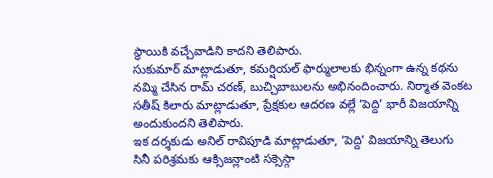స్థాయికి వచ్చేవాడిని కాదని తెలిపారు.
సుకుమార్ మాట్లాడుతూ, కమర్షియల్ ఫార్ములాలకు భిన్నంగా ఉన్న కథను నమ్మి చేసిన రామ్ చరణ్, బుచ్చిబాబులను అభినందించారు. నిర్మాత వెంకట సతీష్ కిలారు మాట్లాడుతూ, ప్రేక్షకుల ఆదరణ వల్లే ‘పెద్ది’ భారీ విజయాన్ని అందుకుందని తెలిపారు.
ఇక దర్శకుడు అనిల్ రావిపూడి మాట్లాడుతూ, ‘పెద్ది’ విజయాన్ని తెలుగు సినీ పరిశ్రమకు ఆక్సిజన్లాంటి సక్సెస్గా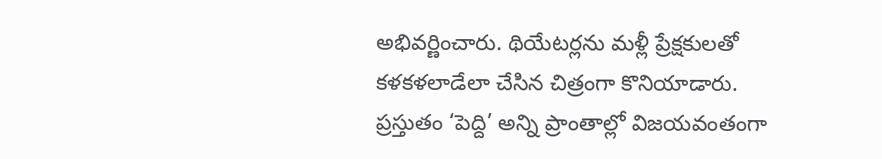అభివర్ణించారు. థియేటర్లను మళ్లీ ప్రేక్షకులతో కళకళలాడేలా చేసిన చిత్రంగా కొనియాడారు.
ప్రస్తుతం ‘పెద్ది’ అన్ని ప్రాంతాల్లో విజయవంతంగా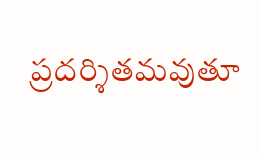ప్రదర్శితమవుతూ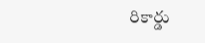రికార్డు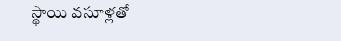స్థాయి వసూళ్లతో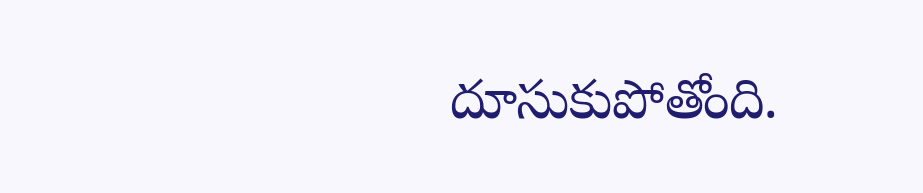దూసుకుపోతోంది.